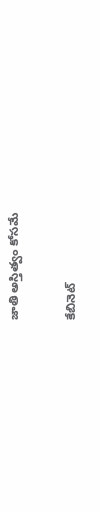జాతి అస్తిత్వం కోసమే

కేబినెట్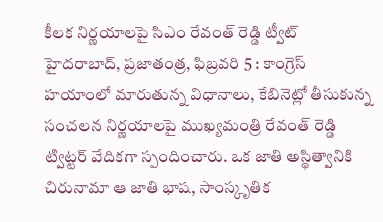కీలక నిర్ణయాలపై సిఎం రేవంత్ రెడ్డి ట్వీట్ హైదరాబాద్, ప్రజాతంత్ర, ఫిబ్రవరి 5 : కాంగ్రెస్ హయాంలో మారుతున్న విధానాలు, కేబినెట్లో తీసుకున్న సంచలన నిర్ణయాలపై ముఖ్యమంత్రి రేవంత్ రెడ్డి ట్విట్టర్ వేదికగా స్పందించారు. ఒక జాతి అస్థిత్వానికి చిరునామా ఆ జాతి భాష, సాంస్కృతిక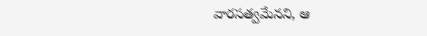వారసత్వమేనని, ఆ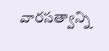వారసత్వాన్ని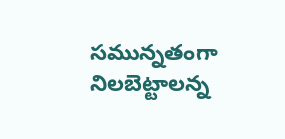సమున్నతంగా నిలబెట్టాలన్న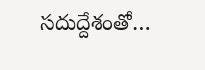సదుద్దేశంతో…